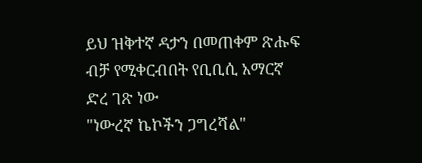ይህ ዝቅተኛ ዳታን በመጠቀም ጽሑፍ ብቻ የሚቀርብበት የቢቢሲ አማርኛ ድረ ገጽ ነው
"ነውረኛ ኬኮችን ጋግረሻል"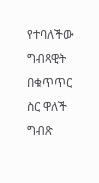የተባለችው ግብጻዊት በቁጥጥር ስር ዋለች
ግብጽ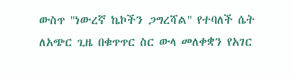ውስጥ "ነውረኛ ኬኮችን ጋግረሻል" የተባለች ሴት ለአጭር ጊዜ በቁጥጥር ስር ውላ መለቀቋን የአገር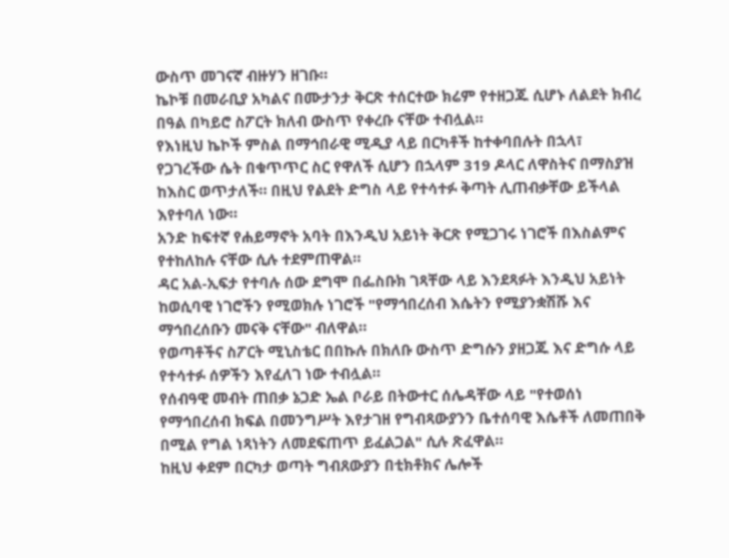ውስጥ መገናኛ ብዙሃን ዘገቡ።
ኬኮቹ በመራቢያ አካልና በሙታንታ ቅርጽ ተሰርተው ክሬም የተዘጋጁ ሲሆኑ ለልደት ክብረ በዓል በካይሮ ስፖርት ክለብ ውስጥ የቀረቡ ናቸው ተብሏል።
የእነዚህ ኬኮች ምስል በማኅበራዊ ሚዲያ ላይ በርካቶች ከተቀባበሉት በኋላ፣ የጋገረችው ሴት በቁጥጥር ስር የዋለች ሲሆን በኋላም 319 ዶላር ለዋስትና በማስያዝ ከእስር ወጥታለች። በዚህ የልደት ድግስ ላይ የተሳተፉ ቅጣት ሊጠብቃቸው ይችላል እየተባለ ነው።
አንድ ከፍተኛ የሐይማኖት አባት በእንዲህ አይነት ቅርጽ የሚጋገሩ ነገሮች በእስልምና የተከለከሉ ናቸው ሲሉ ተደምጠዋል።
ዳር አል-ኢፍታ የተባሉ ሰው ደግሞ በፌስቡክ ገጻቸው ላይ እንደጻፉት እንዲህ አይነት ከወሲባዊ ነገሮችን የሚወክሉ ነገሮች "የማኅበረሰብ እሴትን የሚያንቋሽሹ እና ማኅበረሰቡን መናቅ ናቸው" ብለዋል።
የወጣቶችና ስፖርት ሚኒስቴር በበኩሉ በክለቡ ውስጥ ድግሱን ያዘጋጁ እና ድግሱ ላይ የተሳተፉ ሰዎችን እየፈለገ ነው ተብሏል።
የሰብዓዊ መብት ጠበቃ ኔጋድ ኤል ቦራይ በትውተር ሰሌዳቸው ላይ "የተወሰነ የማኅበረሰብ ክፍል በመንግሥት እየታገዘ የግብጻውያንን ቤተሰባዊ እሴቶች ለመጠበቅ በሚል የግል ነጻነትን ለመደፍጠጥ ይፈልጋል" ሲሉ ጽፈዋል።
ከዚህ ቀደም በርካታ ወጣት ግብጸውያን በቲክቶክና ሌሎች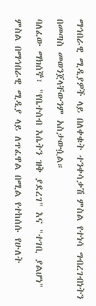ማኅበራዊ ሚዲያዎች ላይ በለቀቁት ተንቀሳቃሽ ምስል የተነሳ ግብረገብነትን በመጣስ መወንጀላቸውንም አስታውሷል።
ባለፈው ማክሰኞ፣ "የቤተሰብ እሴትን ዝቅ ያደረገ" እና "ተገቢ ያልሆነ" ምስል በማኅበራዊ ሚዲያ ላይ ለጥፈዋል በሚል የተከሰሱ የሁለት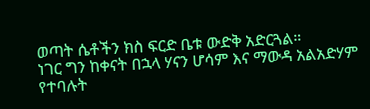ወጣት ሴቶችን ክስ ፍርድ ቤቱ ውድቅ አድርጓል።
ነገር ግን ከቀናት በኋላ ሃናን ሆሳም እና ማውዳ አልአድሃም የተባሉት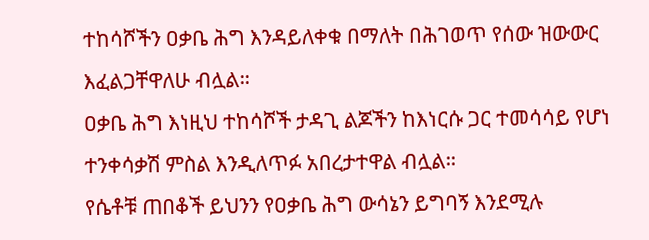ተከሳሾችን ዐቃቤ ሕግ እንዳይለቀቁ በማለት በሕገወጥ የሰው ዝውውር እፈልጋቸዋለሁ ብሏል።
ዐቃቤ ሕግ እነዚህ ተከሳሾች ታዳጊ ልጆችን ከእነርሱ ጋር ተመሳሳይ የሆነ ተንቀሳቃሽ ምስል እንዲለጥፉ አበረታተዋል ብሏል።
የሴቶቹ ጠበቆች ይህንን የዐቃቤ ሕግ ውሳኔን ይግባኝ እንደሚሉ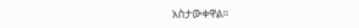አስታውቀዋል።